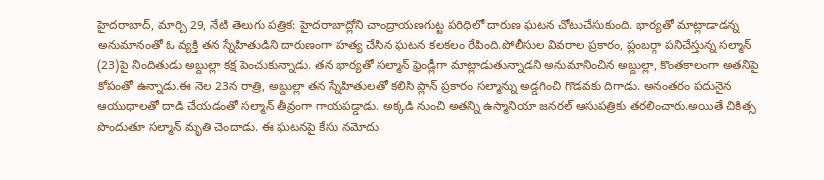హైదరాబాద్, మార్చి 29, నేటి తెలుగు పత్రిక: హైదరాబాద్లోని చాంద్రాయణగుట్ట పరిధిలో దారుణ ఘటన చోటుచేసుకుంది. భార్యతో మాట్లాడాడన్న అనుమానంతో ఓ వ్యక్తి తన స్నేహితుడిని దారుణంగా హత్య చేసిన ఘటన కలకలం రేపింది.పోలీసుల వివరాల ప్రకారం, ప్లంబర్గా పనిచేస్తున్న సల్మాన్ (23)పై నిందితుడు అబ్దుల్లా కక్ష పెంచుకున్నాడు. తన భార్యతో సల్మాన్ ఫ్రెండ్లీగా మాట్లాడుతున్నాడని అనుమానించిన అబ్దుల్లా, కొంతకాలంగా అతనిపై కోపంతో ఉన్నాడు.ఈ నెల 23న రాత్రి, అబ్దుల్లా తన స్నేహితులతో కలిసి ప్లాన్ ప్రకారం సల్మాన్ను అడ్డగించి గొడవకు దిగాడు. అనంతరం పదునైన ఆయుధాలతో దాడి చేయడంతో సల్మాన్ తీవ్రంగా గాయపడ్డాడు. అక్కడి నుంచి అతన్ని ఉస్మానియా జనరల్ ఆసుపత్రికు తరలించారు.అయితే చికిత్స పొందుతూ సల్మాన్ మృతి చెందాడు. ఈ ఘటనపై కేసు నమోదు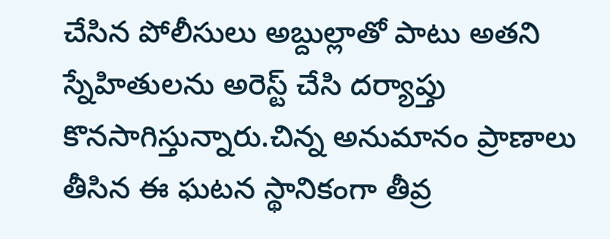చేసిన పోలీసులు అబ్దుల్లాతో పాటు అతని స్నేహితులను అరెస్ట్ చేసి దర్యాప్తు కొనసాగిస్తున్నారు.చిన్న అనుమానం ప్రాణాలు తీసిన ఈ ఘటన స్థానికంగా తీవ్ర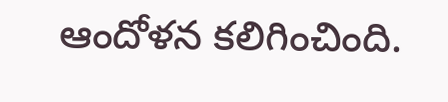ఆందోళన కలిగించింది.